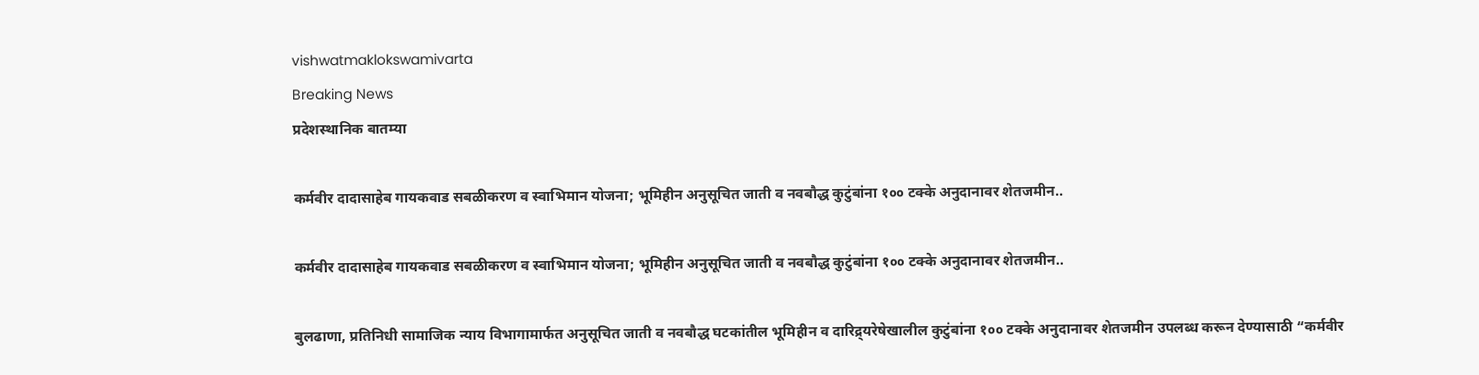vishwatmaklokswamivarta
Breaking News
प्रदेशस्थानिक बातम्या

कर्मवीर दादासाहेब गायकवाड सबळीकरण व स्वाभिमान योजना; भूमिहीन अनुसूचित जाती व नवबौद्ध कुटुंबांना १०० टक्के अनुदानावर शेतजमीन..

कर्मवीर दादासाहेब गायकवाड सबळीकरण व स्वाभिमान योजना; भूमिहीन अनुसूचित जाती व नवबौद्ध कुटुंबांना १०० टक्के अनुदानावर शेतजमीन..

बुलढाणा, प्रतिनिधी सामाजिक न्याय विभागामार्फत अनुसूचित जाती व नवबौद्ध घटकांतील भूमिहीन व दारिद्र्यरेषेखालील कुटुंबांना १०० टक्के अनुदानावर शेतजमीन उपलब्ध करून देण्यासाठी “कर्मवीर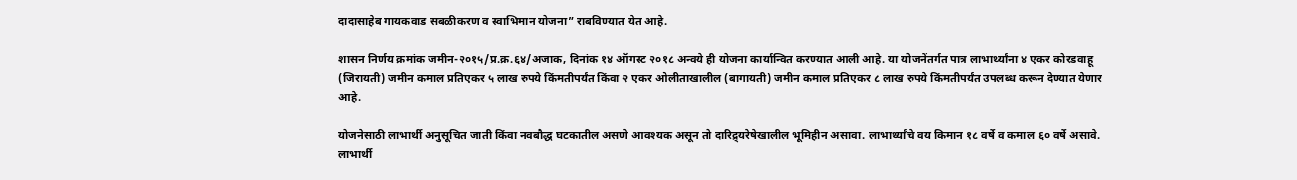दादासाहेब गायकवाड सबळीकरण व स्वाभिमान योजना” राबविण्यात येत आहे.

शासन निर्णय क्रमांक जमीन-२०१५/प्र.क्र.६४/अजाक, दिनांक १४ ऑगस्ट २०१८ अन्वये ही योजना कार्यान्वित करण्यात आली आहे. या योजनेंतर्गत पात्र लाभार्थ्यांना ४ एकर कोरडवाहू (जिरायती) जमीन कमाल प्रतिएकर ५ लाख रुपये किंमतीपर्यंत किंवा २ एकर ओलीताखालील (बागायती) जमीन कमाल प्रतिएकर ८ लाख रुपये किंमतीपर्यंत उपलब्ध करून देण्यात येणार आहे.

योजनेसाठी लाभार्थी अनुसूचित जाती किंवा नवबौद्ध घटकातील असणे आवश्यक असून तो दारिद्र्यरेषेखालील भूमिहीन असावा. लाभार्थ्यांचे वय किमान १८ वर्षे व कमाल ६० वर्षे असावे. लाभार्थी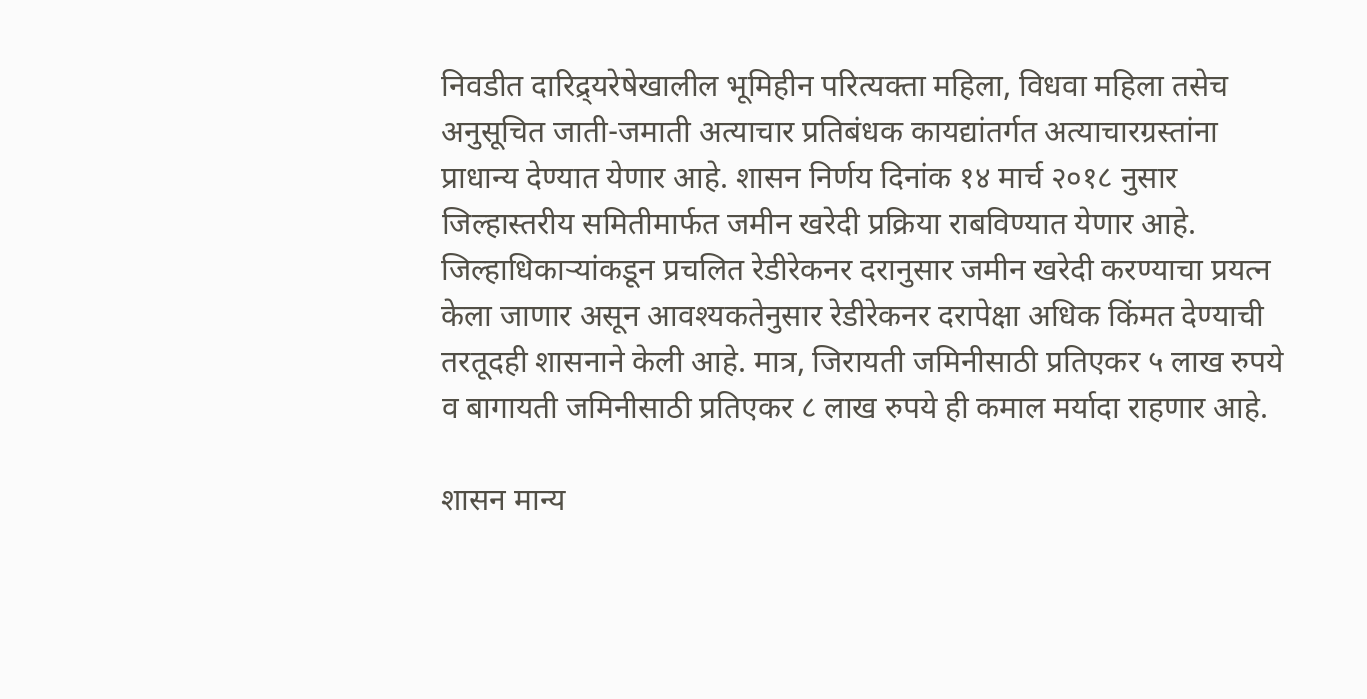निवडीत दारिद्र्यरेषेखालील भूमिहीन परित्यक्ता महिला, विधवा महिला तसेच अनुसूचित जाती-जमाती अत्याचार प्रतिबंधक कायद्यांतर्गत अत्याचारग्रस्तांना प्राधान्य देण्यात येणार आहे. शासन निर्णय दिनांक १४ मार्च २०१८ नुसार जिल्हास्तरीय समितीमार्फत जमीन खरेदी प्रक्रिया राबविण्यात येणार आहे. जिल्हाधिकाऱ्यांकडून प्रचलित रेडीरेकनर दरानुसार जमीन खरेदी करण्याचा प्रयत्न केला जाणार असून आवश्यकतेनुसार रेडीरेकनर दरापेक्षा अधिक किंमत देण्याची तरतूदही शासनाने केली आहे. मात्र, जिरायती जमिनीसाठी प्रतिएकर ५ लाख रुपये व बागायती जमिनीसाठी प्रतिएकर ८ लाख रुपये ही कमाल मर्यादा राहणार आहे.

शासन मान्य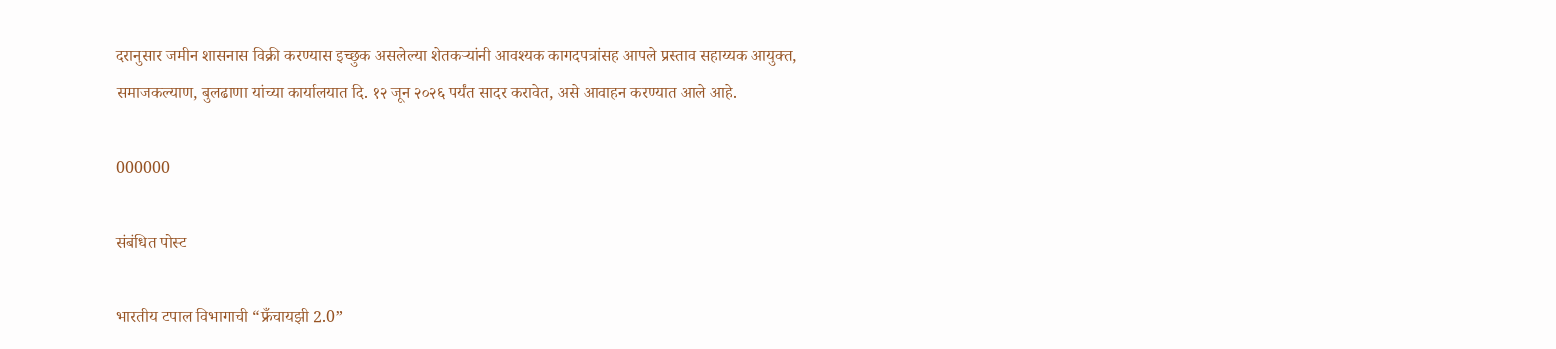दरानुसार जमीन शासनास विक्री करण्यास इच्छुक असलेल्या शेतकऱ्यांनी आवश्यक कागदपत्रांसह आपले प्रस्ताव सहाय्यक आयुक्त, समाजकल्याण, बुलढाणा यांच्या कार्यालयात दि. १२ जून २०२६ पर्यंत सादर करावेत, असे आवाहन करण्यात आले आहे.

000000

संबंधित पोस्ट

भारतीय टपाल विभागाची “फ्रँचायझी 2.0”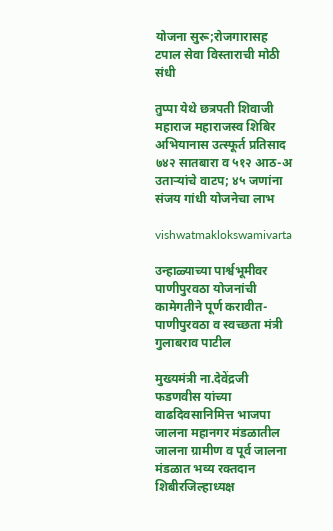योजना सुरू;रोजगारासह टपाल सेवा विस्ताराची मोठी संधी

तुप्पा येथे छत्रपती शिवाजी महाराज महाराजस्व शिबिर अभियानास उत्स्फूर्त प्रतिसाद ७४२ सातबारा व ५१२ आठ-अ उताऱ्यांचे वाटप; ४५ जणांना संजय गांधी योजनेचा लाभ

vishwatmaklokswamivarta

उन्हाळ्याच्या पार्श्वभूमीवर पाणीपुरवठा योजनांची कामेगतीने पूर्ण करावीत- पाणीपुरवठा व स्वच्छता मंत्री गुलाबराव पाटील

मुख्यमंत्री ना.देवेंद्रजी फडणवीस यांच्या वाढदिवसानिमित्त भाजपा जालना महानगर मंडळातील जालना ग्रामीण व पूर्व जालना मंडळात भव्य रक्तदान शिबीरजिल्हाध्यक्ष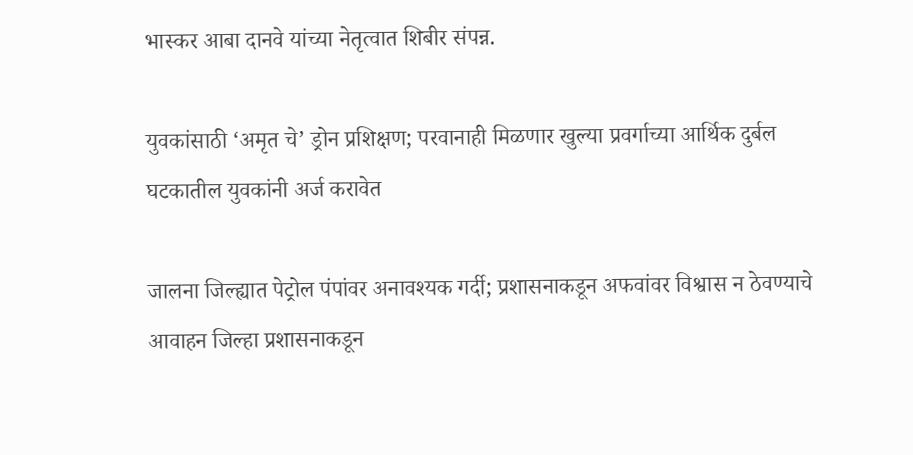भास्कर आबा दानवे यांच्या नेतृत्वात शिबीर संपन्न.

युवकांसाठी ‘अमृत चे’ ड्रोन प्रशिक्षण; परवानाही मिळणार खुल्या प्रवर्गाच्या आर्थिक दुर्बल घटकातील युवकांनी अर्ज करावेत

जालना जिल्ह्यात पेट्रोल पंपांवर अनावश्यक गर्दी; प्रशासनाकडून अफवांवर विश्वास न ठेवण्याचे आवाहन जिल्हा प्रशासनाकडून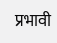प्रभावी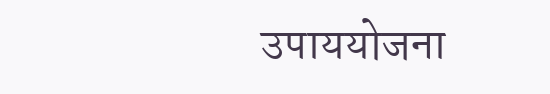उपाययोजना